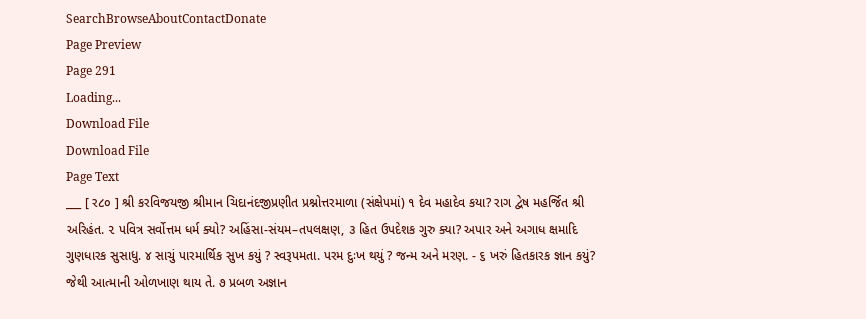SearchBrowseAboutContactDonate
Page Preview
Page 291
Loading...
Download File
Download File
Page Text
___ [ ર૮૦ ] શ્રી કરવિજયજી શ્રીમાન ચિદાનંદજીપ્રણીત પ્રશ્નોત્તરમાળા (સંક્ષેપમાં) ૧ દેવ મહાદેવ કયા? રાગ દ્વેષ મહર્જિત શ્રી અરિહંત. ૨ પવિત્ર સર્વોત્તમ ધર્મ ક્યો? અહિંસા-સંયમ–તપલક્ષણ, ૩ હિત ઉપદેશક ગુરુ ક્યા? અપાર અને અગાધ ક્ષમાદિ ગુણધારક સુસાધુ. ૪ સાચું પારમાર્થિક સુખ કયું ? સ્વરૂપમતા. પરમ દુઃખ થયું ? જન્મ અને મરણ. - ૬ ખરું હિતકારક જ્ઞાન કયું? જેથી આત્માની ઓળખાણ થાય તે. ૭ પ્રબળ અજ્ઞાન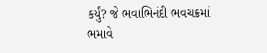કર્યું? જે ભવાભિનંદી ભવચક્રમાં ભમાવે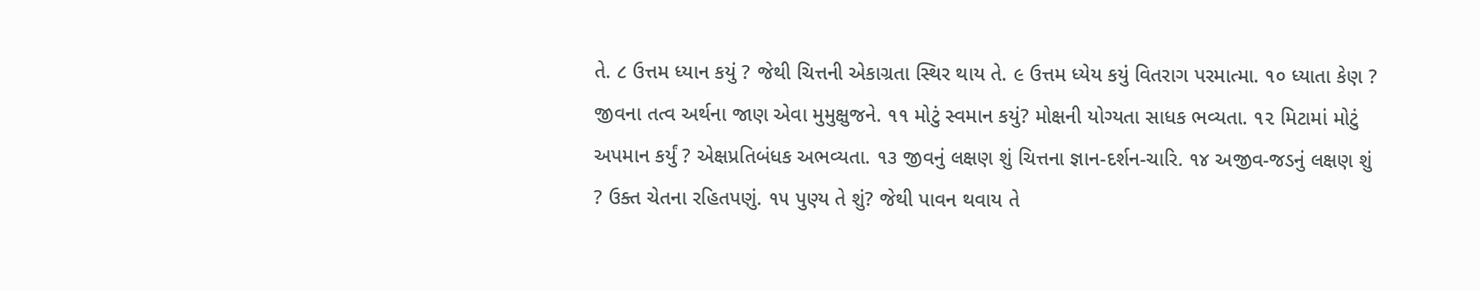તે. ૮ ઉત્તમ ધ્યાન કયું ? જેથી ચિત્તની એકાગ્રતા સ્થિર થાય તે. ૯ ઉત્તમ ધ્યેય કયું વિતરાગ પરમાત્મા. ૧૦ ધ્યાતા કેણ ? જીવના તત્વ અર્થના જાણ એવા મુમુક્ષુજને. ૧૧ મોટું સ્વમાન કયું? મોક્ષની યોગ્યતા સાધક ભવ્યતા. ૧૨ મિટામાં મોટું અપમાન કર્યું ? એક્ષપ્રતિબંધક અભવ્યતા. ૧૩ જીવનું લક્ષણ શું ચિત્તના જ્ઞાન-દર્શન-ચારિ. ૧૪ અજીવ-જડનું લક્ષણ શું ? ઉક્ત ચેતના રહિતપણું. ૧૫ પુણ્ય તે શું? જેથી પાવન થવાય તે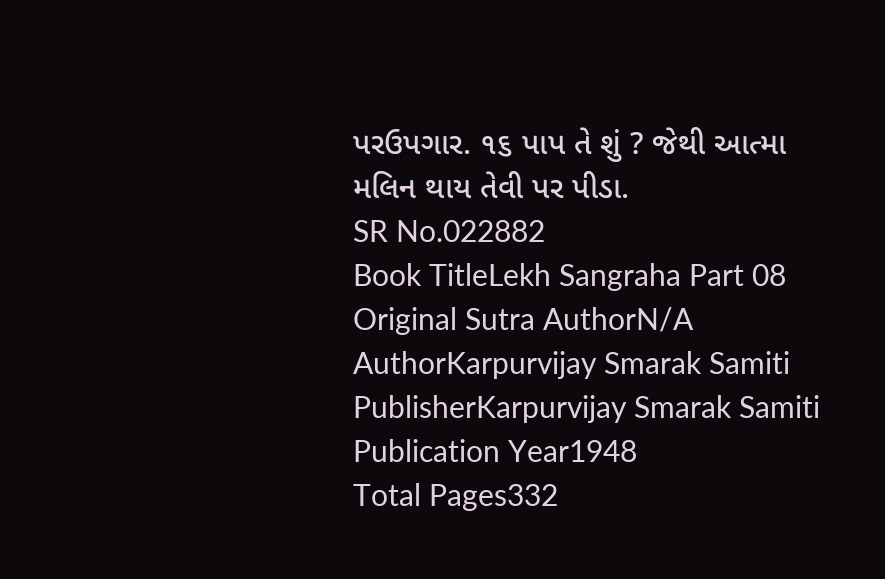પરઉપગાર. ૧૬ પાપ તે શું ? જેથી આત્મા મલિન થાય તેવી પર પીડા.
SR No.022882
Book TitleLekh Sangraha Part 08
Original Sutra AuthorN/A
AuthorKarpurvijay Smarak Samiti
PublisherKarpurvijay Smarak Samiti
Publication Year1948
Total Pages332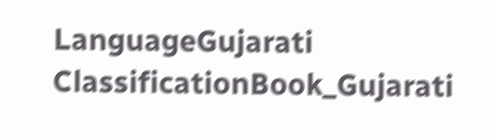LanguageGujarati
ClassificationBook_Gujarati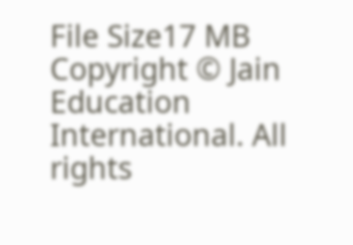File Size17 MB
Copyright © Jain Education International. All rights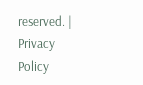reserved. | Privacy Policy